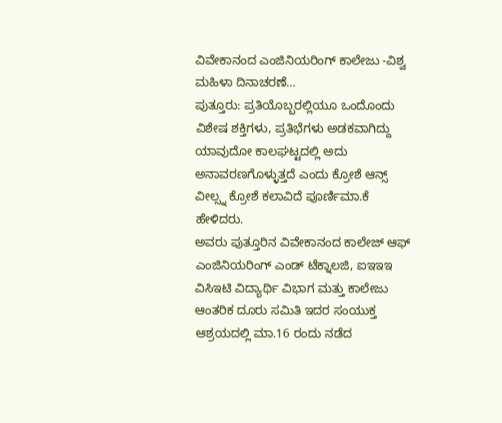ವಿವೇಕಾನಂದ ಎಂಜಿನಿಯರಿಂಗ್ ಕಾಲೇಜು -ವಿಶ್ವ ಮಹಿಳಾ ದಿನಾಚರಣೆ…
ಪುತ್ತೂರು: ಪ್ರತಿಯೊಬ್ಬರಲ್ಲಿಯೂ ಒಂದೊಂದು ವಿಶೇಷ ಶಕ್ತಿಗಳು, ಪ್ರತಿಭೆಗಳು ಅಡಕವಾಗಿದ್ದು ಯಾವುದೋ ಕಾಲಘಟ್ಟದಲ್ಲಿ ಅದು ಅನಾವರಣಗೊಳ್ಳುತ್ತದೆ ಎಂದು ಕ್ರೋಶೆ ಆನ್ಸ್ ವೀಲ್ಸ್ನ ಕ್ರೋಶೆ ಕಲಾವಿದೆ ಪೂರ್ಣಿಮಾ.ಕೆ ಹೇಳಿದರು.
ಅವರು ಪುತ್ತೂರಿನ ವಿವೇಕಾನಂದ ಕಾಲೇಜ್ ಆಫ್ ಎಂಜಿನಿಯರಿಂಗ್ ಎಂಡ್ ಟೆಕ್ನಾಲಜಿ, ಐಇಇಇ ವಿಸಿಇಟಿ ವಿದ್ಯಾರ್ಥಿ ವಿಭಾಗ ಮತ್ತು ಕಾಲೇಜು ಆಂತರಿಕ ದೂರು ಸಮಿತಿ ಇದರ ಸಂಯುಕ್ತ ಆಶ್ರಯದಲ್ಲಿ ಮಾ.16 ರಂದು ನಡೆದ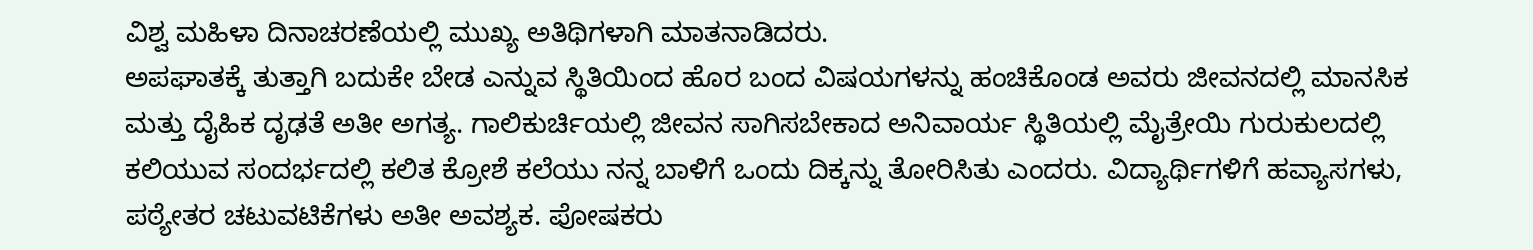ವಿಶ್ವ ಮಹಿಳಾ ದಿನಾಚರಣೆಯಲ್ಲಿ ಮುಖ್ಯ ಅತಿಥಿಗಳಾಗಿ ಮಾತನಾಡಿದರು.
ಅಪಘಾತಕ್ಕೆ ತುತ್ತಾಗಿ ಬದುಕೇ ಬೇಡ ಎನ್ನುವ ಸ್ಥಿತಿಯಿಂದ ಹೊರ ಬಂದ ವಿಷಯಗಳನ್ನು ಹಂಚಿಕೊಂಡ ಅವರು ಜೀವನದಲ್ಲಿ ಮಾನಸಿಕ ಮತ್ತು ದೈಹಿಕ ದೃಢತೆ ಅತೀ ಅಗತ್ಯ. ಗಾಲಿಕುರ್ಚಿಯಲ್ಲಿ ಜೀವನ ಸಾಗಿಸಬೇಕಾದ ಅನಿವಾರ್ಯ ಸ್ಥಿತಿಯಲ್ಲಿ ಮೈತ್ರೇಯಿ ಗುರುಕುಲದಲ್ಲಿ ಕಲಿಯುವ ಸಂದರ್ಭದಲ್ಲಿ ಕಲಿತ ಕ್ರೋಶೆ ಕಲೆಯು ನನ್ನ ಬಾಳಿಗೆ ಒಂದು ದಿಕ್ಕನ್ನು ತೋರಿಸಿತು ಎಂದರು. ವಿದ್ಯಾರ್ಥಿಗಳಿಗೆ ಹವ್ಯಾಸಗಳು, ಪಠ್ಯೇತರ ಚಟುವಟಿಕೆಗಳು ಅತೀ ಅವಶ್ಯಕ. ಪೋಷಕರು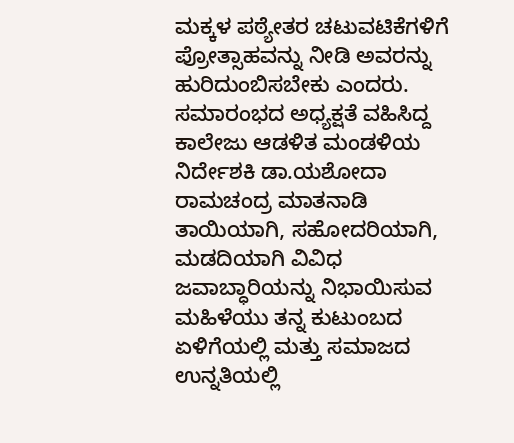ಮಕ್ಕಳ ಪಠ್ಯೇತರ ಚಟುವಟಿಕೆಗಳಿಗೆ ಪ್ರೋತ್ಸಾಹವನ್ನು ನೀಡಿ ಅವರನ್ನು ಹುರಿದುಂಬಿಸಬೇಕು ಎಂದರು.
ಸಮಾರಂಭದ ಅಧ್ಯಕ್ಷತೆ ವಹಿಸಿದ್ದ ಕಾಲೇಜು ಆಡಳಿತ ಮಂಡಳಿಯ ನಿರ್ದೇಶಕಿ ಡಾ.ಯಶೋದಾ ರಾಮಚಂದ್ರ ಮಾತನಾಡಿ ತಾಯಿಯಾಗಿ, ಸಹೋದರಿಯಾಗಿ, ಮಡದಿಯಾಗಿ ವಿವಿಧ ಜವಾಬ್ಧಾರಿಯನ್ನು ನಿಭಾಯಿಸುವ ಮಹಿಳೆಯು ತನ್ನ ಕುಟುಂಬದ ಏಳಿಗೆಯಲ್ಲಿ ಮತ್ತು ಸಮಾಜದ ಉನ್ನತಿಯಲ್ಲಿ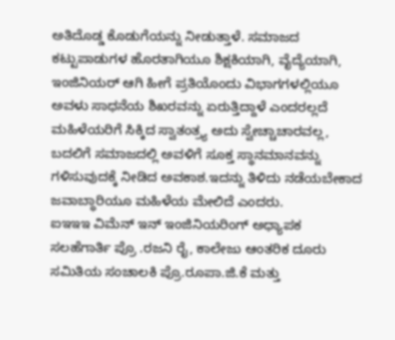ಅತಿದೊಡ್ಡ ಕೊಡುಗೆಯನ್ನು ನೀಡುತ್ತಾಳೆ. ಸಮಾಜದ ಕಟ್ಟುಪಾಡುಗಳ ಹೊರತಾಗಿಯೂ ಶಿಕ್ಷಕಿಯಾಗಿ, ವೈದ್ಯೆಯಾಗಿ, ಇಂಜಿನಿಯರ್ ಆಗಿ ಹೀಗೆ ಪ್ರತಿಯೊಂದು ವಿಭಾಗಗಳಲ್ಲಿಯೂ ಅವಳು ಸಾಧನೆಯ ಶಿಖರವನ್ನು ಏರುತ್ತಿದ್ದಾಳೆ ಎಂದರಲ್ಲದೆ ಮಹಿಳೆಯರಿಗೆ ಸಿಕ್ಕಿದ ಸ್ವಾತಂತ್ರ್ಯ ಅದು ಸ್ವೇಚ್ಚಾಚಾರವಲ್ಲ, ಬದಲಿಗೆ ಸಮಾಜದಲ್ಲಿ ಅವಳಿಗೆ ಸೂಕ್ತ ಸ್ಥಾನಮಾನವನ್ನು ಗಳಿಸುವುದಕ್ಕೆ ನೀಡಿದ ಅವಕಾಶ.ಇದನ್ನು ತಿಳಿದು ನಡೆಯಬೇಕಾದ ಜವಾಬ್ಧಾರಿಯೂ ಮಹಿಳೆಯ ಮೇಲಿದೆ ಎಂದರು.
ಐಇಇಇ ವಿಮೆನ್ ಇನ್ ಇಂಜಿನಿಯರಿಂಗ್ ಅಧ್ಯಾಪಕ ಸಲಹೆಗಾರ್ತಿ ಪ್ರೊ .ರಜನಿ ರೈ, ಕಾಲೇಜು ಆಂತರಿಕ ದೂರು ಸಮಿತಿಯ ಸಂಚಾಲಕಿ ಪ್ರೊ.ರೂಪಾ.ಜಿ.ಕೆ ಮತ್ತು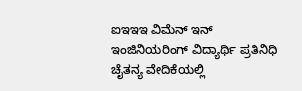ಐಇಇಇ ವಿಮೆನ್ ಇನ್ ಇಂಜಿನಿಯರಿಂಗ್ ವಿದ್ಯಾರ್ಥಿ ಪ್ರತಿನಿಧಿ ಚೈತನ್ಯ ವೇದಿಕೆಯಲ್ಲಿ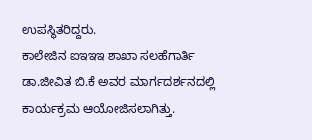ಉಪಸ್ಥಿತರಿದ್ದರು.
ಕಾಲೇಜಿನ ಐಇಇಇ ಶಾಖಾ ಸಲಹೆಗಾರ್ತಿ ಡಾ.ಜೀವಿತ ಬಿ.ಕೆ ಅವರ ಮಾರ್ಗದರ್ಶನದಲ್ಲಿ ಕಾರ್ಯಕ್ರಮ ಆಯೋಜಿಸಲಾಗಿತ್ತು.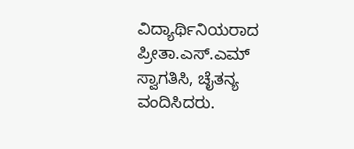ವಿದ್ಯಾರ್ಥಿನಿಯರಾದ ಪ್ರೀತಾ.ಎಸ್.ಎಮ್ ಸ್ವಾಗತಿಸಿ, ಚೈತನ್ಯ ವಂದಿಸಿದರು.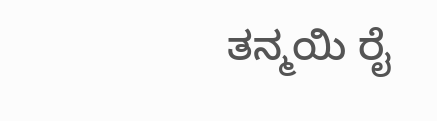ತನ್ಮಯಿ ರೈ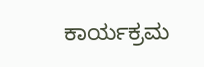ಕಾರ್ಯಕ್ರಮ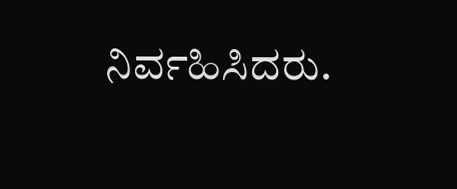ನಿರ್ವಹಿಸಿದರು.